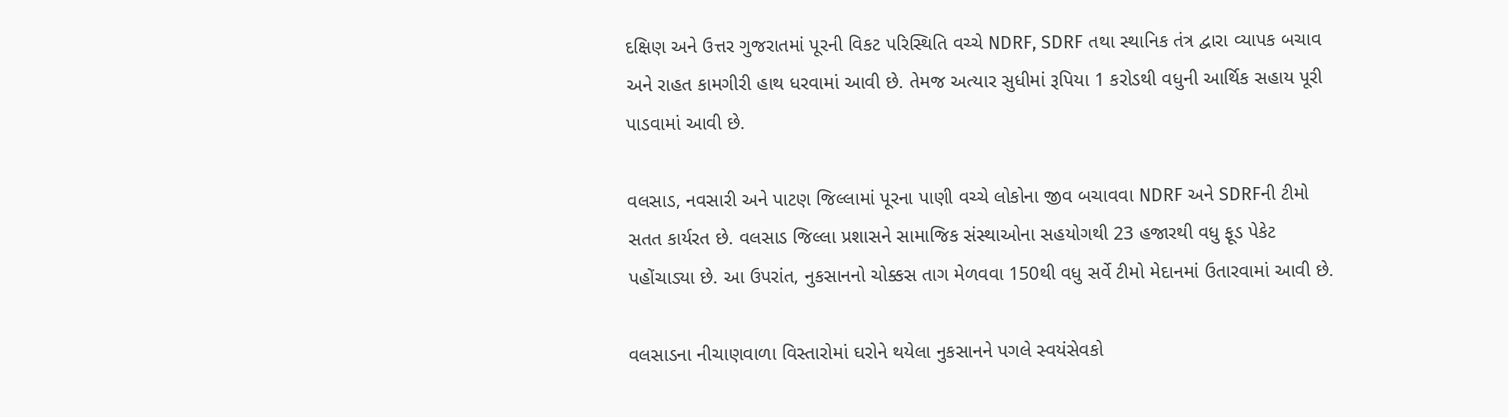દક્ષિણ અને ઉત્તર ગુજરાતમાં પૂરની વિકટ પરિસ્થિતિ વચ્ચે NDRF, SDRF તથા સ્થાનિક તંત્ર દ્વારા વ્યાપક બચાવ અને રાહત કામગીરી હાથ ધરવામાં આવી છે. તેમજ અત્યાર સુધીમાં રૂપિયા 1 કરોડથી વધુની આર્થિક સહાય પૂરી પાડવામાં આવી છે.

વલસાડ, નવસારી અને પાટણ જિલ્લામાં પૂરના પાણી વચ્ચે લોકોના જીવ બચાવવા NDRF અને SDRFની ટીમો સતત કાર્યરત છે. વલસાડ જિલ્લા પ્રશાસને સામાજિક સંસ્થાઓના સહયોગથી 23 હજારથી વધુ ફૂડ પેકેટ પહોંચાડ્યા છે. આ ઉપરાંત, નુકસાનનો ચોક્કસ તાગ મેળવવા 150થી વધુ સર્વે ટીમો મેદાનમાં ઉતારવામાં આવી છે.

વલસાડના નીચાણવાળા વિસ્તારોમાં ઘરોને થયેલા નુકસાનને પગલે સ્વયંસેવકો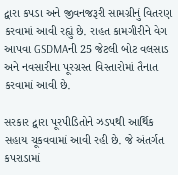દ્વારા કપડા અને જીવનજરૂરી સામગ્રીનું વિતરણ કરવામાં આવી રહ્યું છે. રાહત કામગીરીને વેગ આપવા GSDMAની 25 જેટલી બોટ વલસાડ અને નવસારીના પૂરગ્રસ્ત વિસ્તારોમાં તૈનાત કરવામાં આવી છે.

સરકાર દ્વારા પૂરપીડિતોને ઝડપથી આર્થિક સહાય ચૂકવવામાં આવી રહી છે. જે અંતર્ગત કપરાડામાં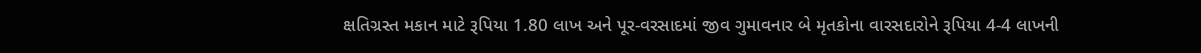ક્ષતિગ્રસ્ત મકાન માટે રૂપિયા 1.80 લાખ અને પૂર-વરસાદમાં જીવ ગુમાવનાર બે મૃતકોના વારસદારોને રૂપિયા 4-4 લાખની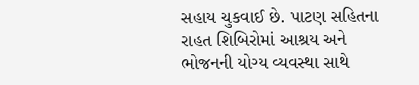સહાય ચુકવાઈ છે. પાટણ સહિતના રાહત શિબિરોમાં આશ્રય અને ભોજનની યોગ્ય વ્યવસ્થા સાથે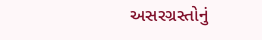અસરગ્રસ્તોનું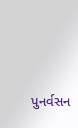પુનર્વસન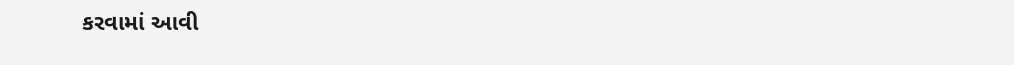કરવામાં આવી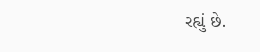રહ્યું છે.